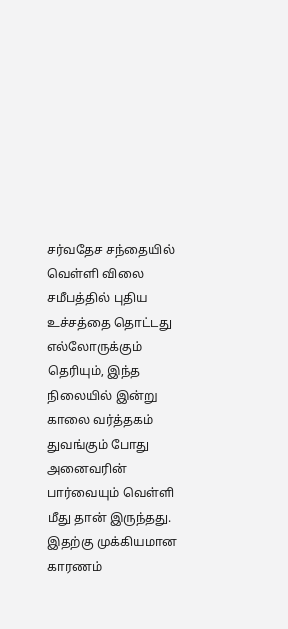சர்வதேச சந்தையில் வெள்ளி விலை சமீபத்தில் புதிய உச்சத்தை தொட்டது எல்லோருக்கும் தெரியும், இந்த நிலையில் இன்று காலை வர்த்தகம் துவங்கும் போது அனைவரின் பார்வையும் வெள்ளி மீது தான் இருந்தது. இதற்கு முக்கியமான காரணம்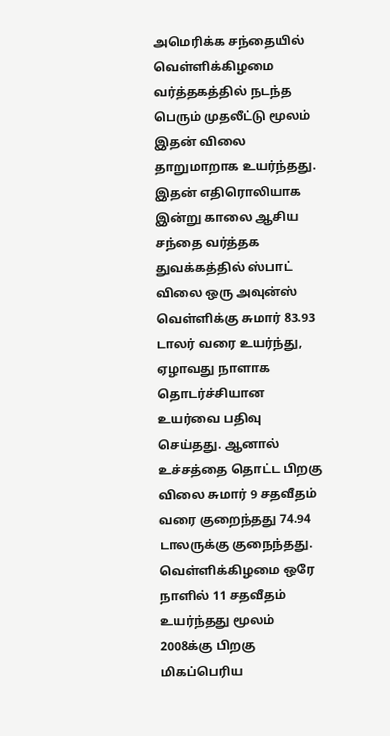அமெரிக்க சந்தையில் வெள்ளிக்கிழமை வர்த்தகத்தில் நடந்த பெரும் முதலீட்டு மூலம் இதன் விலை தாறுமாறாக உயர்ந்தது.
இதன் எதிரொலியாக இன்று காலை ஆசிய சந்தை வர்த்தக துவக்கத்தில் ஸ்பாட் விலை ஒரு அவுன்ஸ் வெள்ளிக்கு சுமார் 83.93 டாலர் வரை உயர்ந்து, ஏழாவது நாளாக தொடர்ச்சியான உயர்வை பதிவு செய்தது. ஆனால் உச்சத்தை தொட்ட பிறகு விலை சுமார் 9 சதவீதம் வரை குறைந்தது 74.94 டாலருக்கு குநைந்தது. வெள்ளிக்கிழமை ஒரே நாளில் 11 சதவீதம் உயர்ந்தது மூலம் 2008க்கு பிறகு மிகப்பெரிய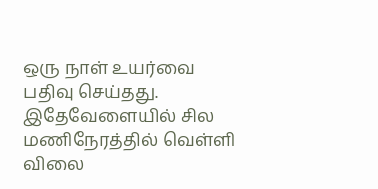ஒரு நாள் உயர்வை பதிவு செய்தது.
இதேவேளையில் சில மணிநேரத்தில் வெள்ளி விலை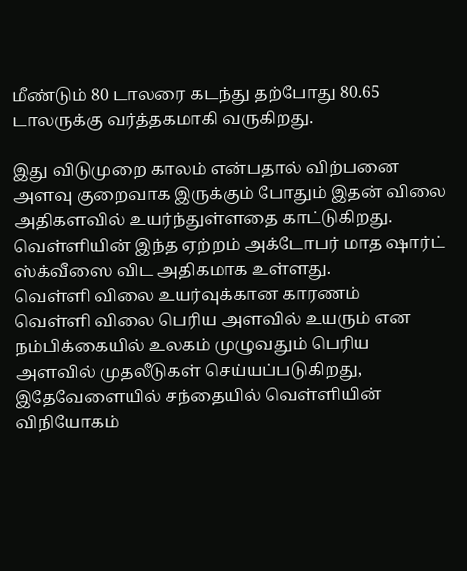மீண்டும் 80 டாலரை கடந்து தற்போது 80.65 டாலருக்கு வர்த்தகமாகி வருகிறது.

இது விடுமுறை காலம் என்பதால் விற்பனை அளவு குறைவாக இருக்கும் போதும் இதன் விலை அதிகளவில் உயர்ந்துள்ளதை காட்டுகிறது. வெள்ளியின் இந்த ஏற்றம் அக்டோபர் மாத ஷார்ட் ஸ்க்வீஸை விட அதிகமாக உள்ளது.
வெள்ளி விலை உயர்வுக்கான காரணம்
வெள்ளி விலை பெரிய அளவில் உயரும் என நம்பிக்கையில் உலகம் முழுவதும் பெரிய அளவில் முதலீடுகள் செய்யப்படுகிறது, இதேவேளையில் சந்தையில் வெள்ளியின் விநியோகம்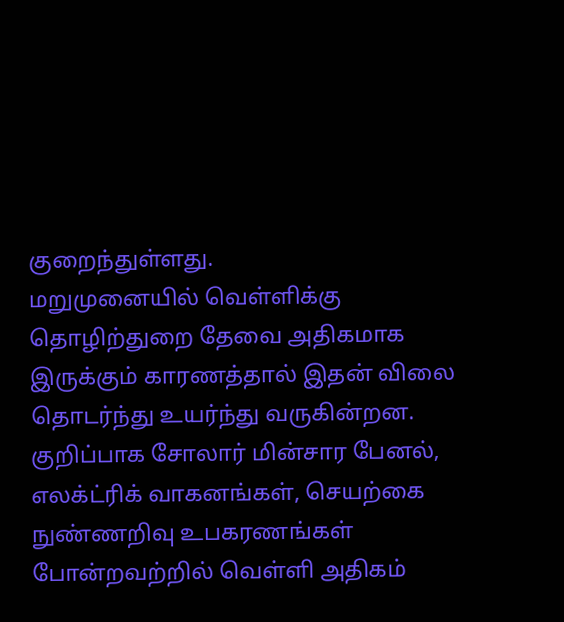குறைந்துள்ளது.
மறுமுனையில் வெள்ளிக்கு தொழிற்துறை தேவை அதிகமாக இருக்கும் காரணத்தால் இதன் விலை தொடர்ந்து உயர்ந்து வருகின்றன. குறிப்பாக சோலார் மின்சார பேனல், எலக்ட்ரிக் வாகனங்கள், செயற்கை நுண்ணறிவு உபகரணங்கள் போன்றவற்றில் வெள்ளி அதிகம்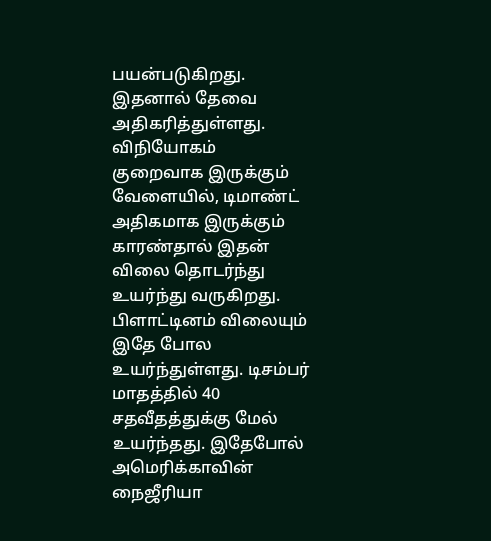பயன்படுகிறது. இதனால் தேவை அதிகரித்துள்ளது.
விநியோகம் குறைவாக இருக்கும் வேளையில், டிமாண்ட் அதிகமாக இருக்கும் காரண்தால் இதன் விலை தொடர்ந்து உயர்ந்து வருகிறது.
பிளாட்டினம் விலையும் இதே போல உயர்ந்துள்ளது. டிசம்பர் மாதத்தில் 40 சதவீதத்துக்கு மேல் உயர்ந்தது. இதேபோல் அமெரிக்காவின் நைஜீரியா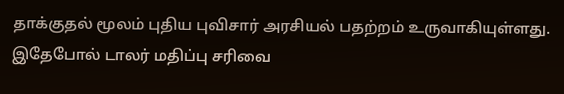தாக்குதல் மூலம் புதிய புவிசார் அரசியல் பதற்றம் உருவாகியுள்ளது. இதேபோல் டாலர் மதிப்பு சரிவை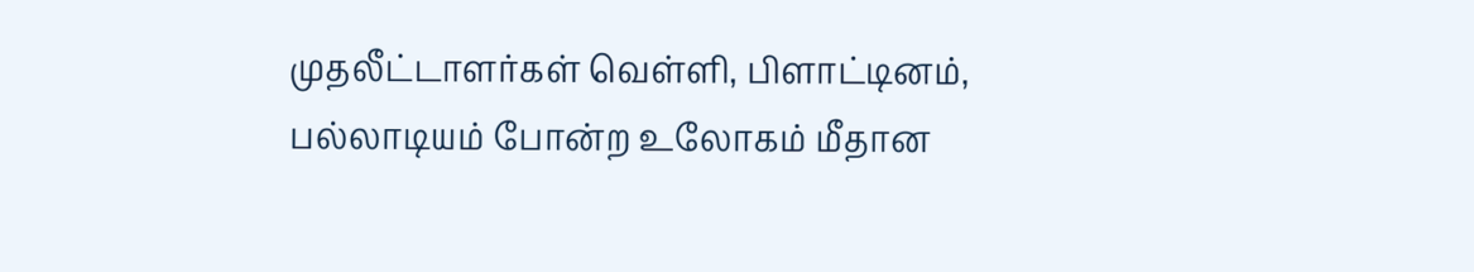முதலீட்டாளர்கள் வெள்ளி, பிளாட்டினம், பல்லாடியம் போன்ற உலோகம் மீதான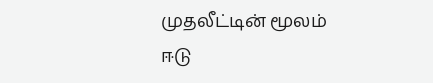முதலீட்டின் மூலம் ஈடு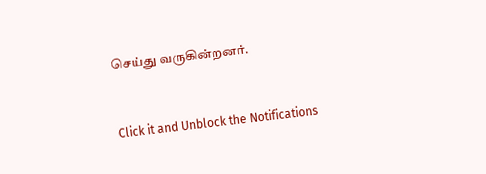செய்து வருகின்றனர்.


Click it and Unblock the Notifications